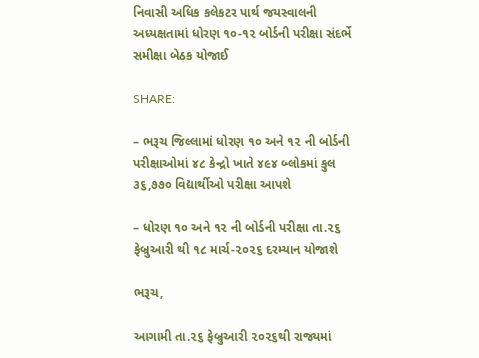નિવાસી અધિક કલેકટર પાર્થ જયસ્વાલની અધ્યક્ષતામાં ધોરણ ૧૦-૧૨ બોર્ડની પરીક્ષા સંદર્ભે સમીક્ષા બેઠક યોજાઈ

SHARE:

– ભરૂચ જિલ્લામાં ધોરણ ૧૦ અને ૧૨ ની બોર્ડની પરીક્ષાઓમાં ૪૮ કેન્દ્રો ખાતે ૪૯૪ બ્લોકમાં કુલ ૩૬,૭૭૦ વિદ્યાર્થીઓ પરીક્ષા આપશે

– ધોરણ ૧૦ અને ૧૨ ની બોર્ડની પરીક્ષા તા.૨૬ ફેબ્રુઆરી થી ૧૮ માર્ચ-૨૦૨૬ દરમ્યાન યોજાશે

ભરૂચ,

આગામી તા.૨૬ ફેબ્રુઆરી ૨૦૨૬થી રાજ્યમાં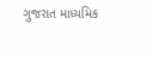ગુજરાત માધ્યમિક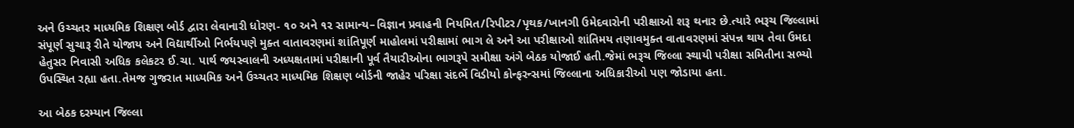અને ઉચ્ચતર માધ્યમિક શિક્ષણ બોર્ડ દ્વારા લેવાનારી ધોરણ- ૧૦ અને ૧૨ સામાન્‍ય–વિજ્ઞાન પ્રવાહની નિયમિત/રિપીટર/પૃથક/ખાનગી ઉમેદવારોની પરીક્ષાઓ શરૂ થનાર છે.ત્યારે ભરૂચ જિલ્લામાં સંપૂર્ણ સુચારૂ રીતે યોજાય અને વિદ્યાર્થીઓ નિર્ભયપણે મુક્ત વાતાવરણમાં શાંતિપૂર્ણ માહોલમાં પરીક્ષામાં ભાગ લે અને આ પરીક્ષાઓ શાંતિમય તણાવમુક્ત વાતાવરણમાં સંપન્ન થાય તેવા ઉમદા હેતુસર નિવાસી અધિક કલેકટર ઈ.ચા. પાર્થ જયસ્વાલની અધ્યક્ષતામાં પરીક્ષાની પૂર્વ તૈયારીઓના ભાગરૂપે સમીક્ષા અંગે બેઠક યોજાઈ હતી.જેમાં ભરૂચ જિલ્લા સ્થાયી પરીક્ષા સમિતીના સભ્યો ઉપસ્થિત રહ્યા હતા.તેમજ ગુજરાત માધ્યમિક અને ઉચ્ચતર માધ્યમિક શિક્ષણ બોર્ડની જાહેર પરિક્ષા સંદર્ભે વિડીયો કોન્ફરન્સમાં જિલ્લાના અધિકારીઓ પણ જોડાયા હતા.

આ બેઠક દરમ્યાન જિલ્લા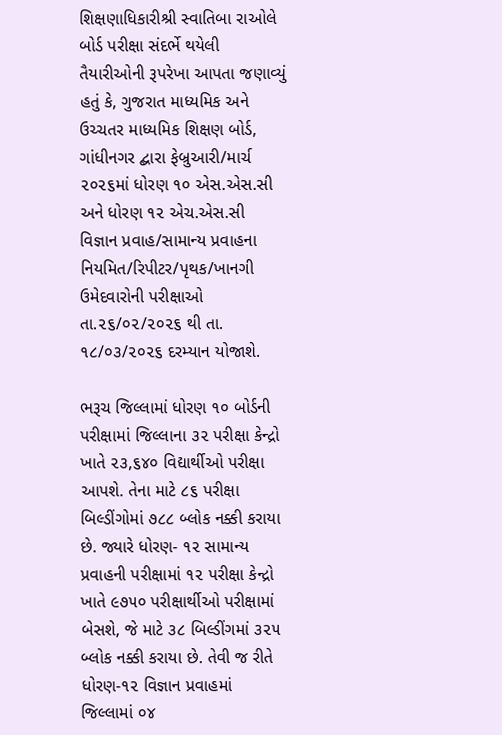શિક્ષણાધિકારીશ્રી સ્વાતિબા રાઓલે બોર્ડ પરીક્ષા સંદર્ભે થયેલી તૈયારીઓની રૂપરેખા આપતા જણાવ્યું હતું કે, ગુજરાત માધ્યમિક અને ઉચ્ચતર માધ્યમિક શિક્ષણ બોર્ડ, ગાંધીનગર દ્બારા ફેબ્રુઆરી/માર્ચ ૨૦૨૬માં ધોરણ ૧૦ એસ.એસ.સી અને ધોરણ ૧૨ એચ.એસ.સી વિજ્ઞાન પ્રવાહ/સામાન્ય પ્રવાહના નિયમિત/રિપીટર/પૃથક/ખાનગી ઉમેદવારોની પરીક્ષાઓ તા.૨૬/૦૨/૨૦૨૬ થી તા. ૧૮/૦૩/૨૦૨૬ દરમ્યાન યોજાશે.

ભરૂચ જિલ્લામાં ધોરણ ૧૦ બોર્ડની પરીક્ષામાં જિલ્લાના ૩૨ પરીક્ષા કેન્દ્રો ખાતે ૨૩,૬૪૦ વિદ્યાર્થીઓ પરીક્ષા આપશે. તેના માટે ૮૬ પરીક્ષા બિલ્ડીંગોમાં ૭૮૮ બ્લોક નક્કી કરાયા છે. જ્યારે ધોરણ- ૧૨ સામાન્ય પ્રવાહની પરીક્ષામાં ૧૨ પરીક્ષા કેન્દ્રો ખાતે ૯૭૫૦ પરીક્ષાર્થીઓ પરીક્ષામાં બેસશે, જે માટે ૩૮ બિલ્ડીંગમાં ૩૨૫ બ્લોક નક્કી કરાયા છે. તેવી જ રીતે ધોરણ-૧૨ વિજ્ઞાન પ્રવાહમાં જિલ્લામાં ૦૪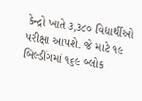કેન્દ્રો ખાતે ૩,૩૮૦ વિદ્યાર્થીઓ પરીક્ષા આપશે. જે માટે ૧૯ બિલ્ડીંગમાં ૧૬૯ બ્લોક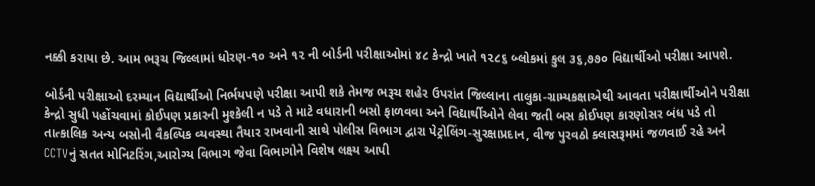નક્કી કરાયા છે. આમ ભરૂચ જિલ્લામાં ધોરણ-૧૦ અને ૧૨ ની બોર્ડની પરીક્ષાઓમાં ૪૮ કેન્દ્રો ખાતે ૧૨૮૬ બ્લોકમાં કુલ ૩૬,૭૭૦ વિદ્યાર્થીઓ પરીક્ષા આપશે.

બોર્ડની પરીક્ષાઓ દરમ્યાન વિદ્યાર્થીઓ નિર્ભયપણે પરીક્ષા આપી શકે તેમજ ભરૂચ શહેર ઉપરાંત જિલ્લાના તાલુકા-ગ્રામ્યકક્ષાએથી આવતા પરીક્ષાર્થીઓને પરીક્ષા કેન્દ્રો સુધી પહોંચવામાં કોઈપણ પ્રકારની મુશ્કેલી ન પડે તે માટે વધારાની બસો ફાળવવા અને વિદ્યાર્થીઓને લેવા જતી બસ કોઈપણ કારણોસર બંધ પડે તો તાત્કાલિક અન્ય બસોની વૈકલ્પિક વ્યવસ્થા તૈયાર રાખવાની સાથે પોલીસ વિભાગ દ્વારા પેટ્રોલિંગ-સુરક્ષાપ્રદાન, વીજ પુરવઠો ક્લાસરૂમમાં જળવાઈ રહે અને CCTVનું સતત મોનિટરિંગ,આરોગ્ય વિભાગ જેવા વિભાગોને વિશેષ લક્ષ્ય આપી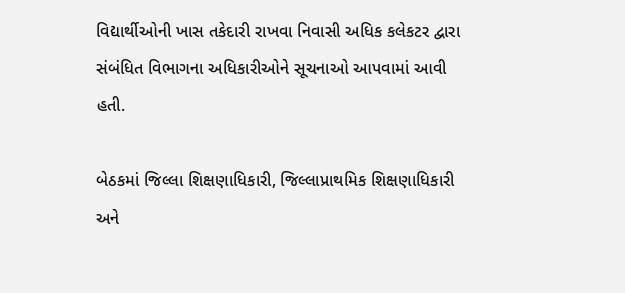વિદ્યાર્થીઓની ખાસ તકેદારી રાખવા નિવાસી અધિક કલેકટર દ્વારા સંબંધિત વિભાગના અધિકારીઓને સૂચનાઓ આપવામાં આવી હતી.

બેઠકમાં જિલ્લા શિક્ષણાધિકારી, જિલ્લાપ્રાથમિક શિક્ષણાધિકારી અને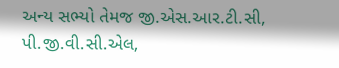અન્ય સભ્યો તેમજ જી.એસ.આર.ટી.સી, પી.જી.વી.સી.એલ,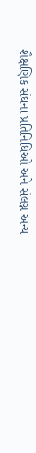શૈક્ષણિક સંઘના પ્રતિનિધિઓ અને સંલગ્ન અન્ય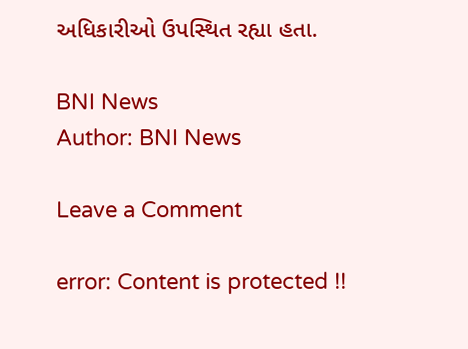અધિકારીઓ ઉપસ્થિત રહ્યા હતા.

BNI News
Author: BNI News

Leave a Comment

error: Content is protected !!